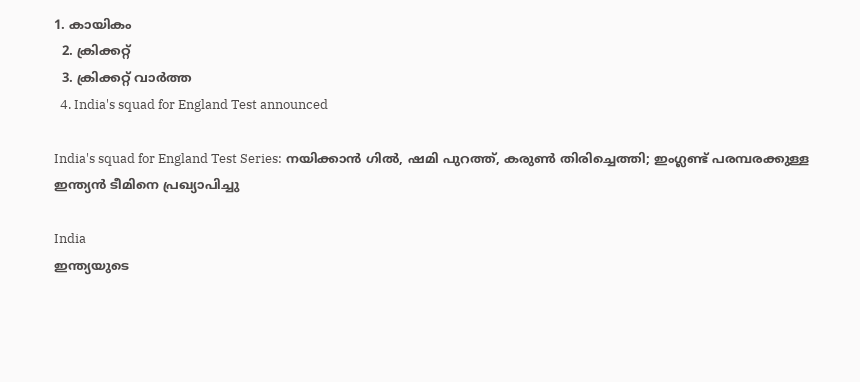1. കായികം
  2. ക്രിക്കറ്റ്‌
  3. ക്രിക്കറ്റ്‌ വാര്‍ത്ത
  4. India's squad for England Test announced

India's squad for England Test Series: നയിക്കാൻ ഗിൽ, ഷമി പുറത്ത്, കരുൺ തിരിച്ചെത്തി; ഇംഗ്ലണ്ട് പരമ്പരക്കുള്ള ഇന്ത്യൻ ടീമിനെ പ്രഖ്യാപിച്ചു

India
ഇന്ത്യയുടെ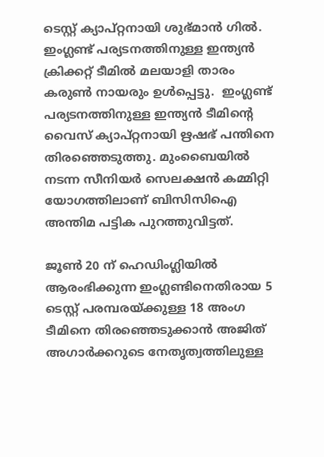ടെസ്റ്റ് ക്യാപ്റ്റനായി ശുഭ്മാൻ ഗിൽ. ഇംഗ്ലണ്ട് പര്യടനത്തിനുള്ള ഇന്ത്യൻ ക്രിക്കറ്റ് ടീമിൽ മലയാളി താരം കരുൺ നായരും ഉൾപ്പെട്ടു.  ഇംഗ്ലണ്ട് പര്യടനത്തിനുള്ള ഇന്ത്യൻ ടീമിന്റെ വൈസ് ക്യാപ്റ്റനായി ഋഷഭ് പന്തിനെ തിരഞ്ഞെടുത്തു. മുംബൈയിൽ നടന്ന സീനിയർ സെലക്ഷൻ കമ്മിറ്റി യോഗത്തിലാണ് ബിസിസിഐ അന്തിമ പട്ടിക പുറത്തുവിട്ടത്.

ജൂൺ 20 ന് ഹെഡിംഗ്ലിയിൽ ആരംഭിക്കുന്ന ഇംഗ്ലണ്ടിനെതിരായ 5 ടെസ്റ്റ് പരമ്പരയ്ക്കുള്ള 18 അംഗ ടീമിനെ തിരഞ്ഞെടുക്കാൻ അജിത് അഗാർക്കറുടെ നേതൃത്വത്തിലുള്ള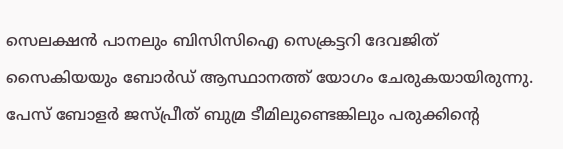സെലക്ഷൻ പാനലും ബിസിസിഐ സെക്രട്ടറി ദേവജിത് സൈകിയയും ബോർഡ് ആസ്ഥാനത്ത് യോഗം ചേരുകയായിരുന്നു. പേസ് ബോളർ ജസ്പ്രീത് ബുമ്ര ടീമിലുണ്ടെങ്കിലും പരുക്കിന്റെ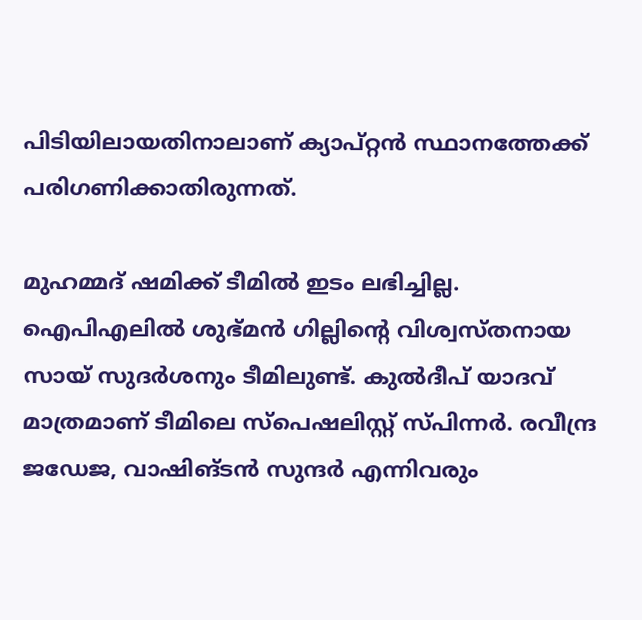പിടിയിലായതിനാലാണ് ക്യാപ്റ്റന്‍ സ്ഥാനത്തേക്ക് പരിഗണിക്കാതിരുന്നത്.

മുഹമ്മദ് ഷമിക്ക് ടീമിൽ ഇടം ലഭിച്ചില്ല. ഐപിഎലിൽ ശുഭ്മൻ ഗില്ലിന്റെ വിശ്വസ്തനായ സായ് സുദര്‍ശനും ടീമിലുണ്ട്. കുൽദീപ് യാദവ് മാത്രമാണ് ടീമിലെ സ്പെഷലിസ്റ്റ് സ്പിന്നർ. രവീന്ദ്ര ജഡേജ, വാഷിങ്ടൻ സുന്ദർ എന്നിവരും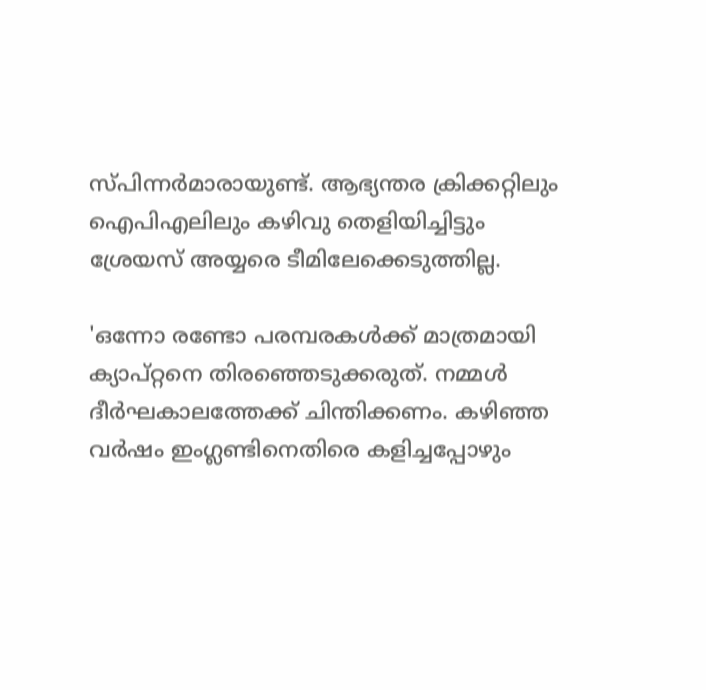സ്പിന്നർമാരായുണ്ട്. ആഭ്യന്തര ക്രിക്കറ്റിലും ഐപിഎലിലും കഴിവു തെളിയിച്ചിട്ടും ശ്രേയസ് അയ്യരെ ടീമിലേക്കെടുത്തില്ല.

'ഒന്നോ രണ്ടോ പരമ്പരകൾക്ക് മാത്രമായി ക്യാപ്റ്റനെ തിരഞ്ഞെടുക്കരുത്. നമ്മൾ ദീർഘകാലത്തേക്ക് ചിന്തിക്കണം. കഴിഞ്ഞ വർഷം ഇംഗ്ലണ്ടിനെതിരെ കളിച്ചപ്പോഴും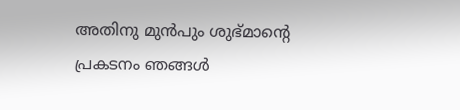അതിനു മുൻപും ശുഭ്മാന്റെ പ്രകടനം ഞങ്ങൾ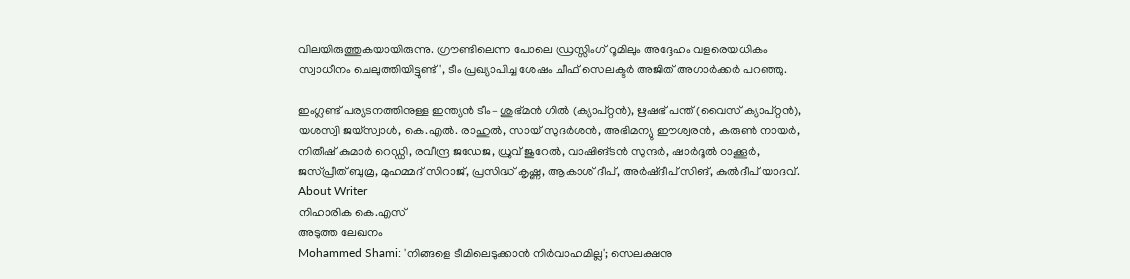വിലയിരുത്തുകയായിരുന്നു. ഗ്രൗണ്ടിലെന്ന പോലെ ഡ്രസ്സിംഗ് റൂമിലും അദ്ദേഹം വളരെയധികം സ്വാധീനം ചെലുത്തിയിട്ടുണ്ട്', ടീം പ്രഖ്യാപിച്ച ശേഷം ചീഫ് സെലക്ടർ അജിത് അഗാർക്കർ പറഞ്ഞു.

ഇംഗ്ലണ്ട് പര്യടനത്തിനുള്ള ഇന്ത്യൻ ടീം– ശുഭ്മൻ ഗിൽ (ക്യാപ്റ്റൻ), ഋഷഭ് പന്ത് (വൈസ് ക്യാപ്റ്റൻ), യശസ്വി ജയ്സ്വാൾ, കെ.എൽ. രാഹുൽ, സായ് സുദർശൻ, അഭിമന്യു ഈശ്വരൻ, കരുൺ നായർ, നിതീഷ് കുമാർ റെഡ്ഡി, രവീന്ദ്ര ജഡേജ, ധ്രുവ് ജുറേൽ, വാഷിങ്ടന്‍ സുന്ദർ, ഷാർദൂൽ ഠാക്കൂർ, ജസ്പ്രീത് ബുമ്ര, മുഹമ്മദ് സിറാജ്, പ്രസിദ്ധ് കൃഷ്ണ, ആകാശ് ദീപ്, അർഷ്ദീപ് സിങ്, കുൽദീപ് യാദവ്.
About Writer
നിഹാരിക കെ.എസ്
അടുത്ത ലേഖനം
Mohammed Shami: 'നിങ്ങളെ ടീമിലെടുക്കാന്‍ നിര്‍വാഹമില്ല'; സെലക്ഷനു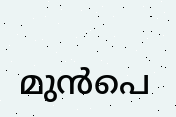മുന്‍പെ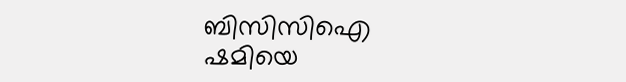ബിസിസിഐ ഷമിയെ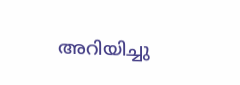അറിയിച്ചു